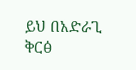ይህ በአድራጊ ቅርፅ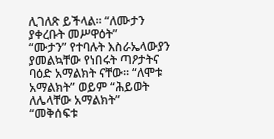ሊገለጽ ይችላል፡፡ “ለሙታን ያቀረቡት መሥዋዕት”
“ሙታን” የተባሉት እስራኤላውያን ያመልኳቸው የነበሩት ጣዖታትና ባዕድ አማልክት ናቸው፡፡ “ለሞቱ አማልክት” ወይም “ሕይወት ለሌላቸው አማልክት”
“መቅሰፍቱ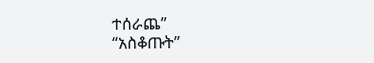ተሰራጨ”
“አስቆጡት”